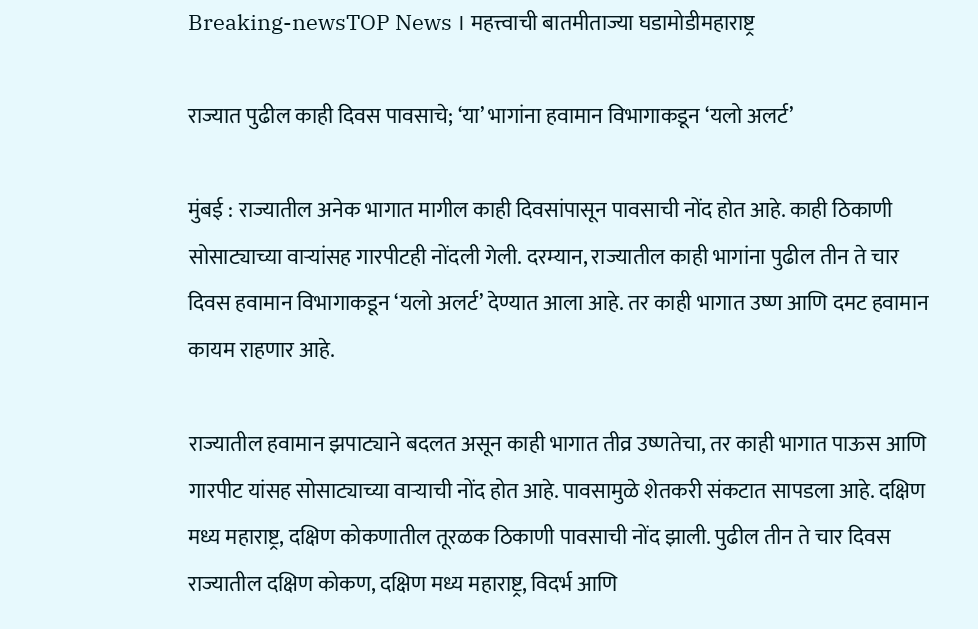Breaking-newsTOP News । महत्त्वाची बातमीताज्या घडामोडीमहाराष्ट्र

राज्यात पुढील काही दिवस पावसाचे; ‘या’ भागांना हवामान विभागाकडून ‘यलो अलर्ट’

मुंबई : राज्यातील अनेक भागात मागील काही दिवसांपासून पावसाची नोंद होत आहे. काही ठिकाणी सोसाट्याच्या वाऱ्यांसह गारपीटही नोंदली गेली. दरम्यान, राज्यातील काही भागांना पुढील तीन ते चार दिवस हवामान विभागाकडून ‘यलो अलर्ट’ देण्यात आला आहे. तर काही भागात उष्ण आणि दमट हवामान कायम राहणार आहे.

राज्यातील हवामान झपाट्याने बदलत असून काही भागात तीव्र उष्णतेचा, तर काही भागात पाऊस आणि गारपीट यांसह सोसाट्याच्या वाऱ्याची नोंद होत आहे. पावसामुळे शेतकरी संकटात सापडला आहे. दक्षिण मध्य महाराष्ट्र, दक्षिण कोकणातील तूरळक ठिकाणी पावसाची नोंद झाली. पुढील तीन ते चार दिवस राज्यातील दक्षिण कोकण, दक्षिण मध्य महाराष्ट्र, विदर्भ आणि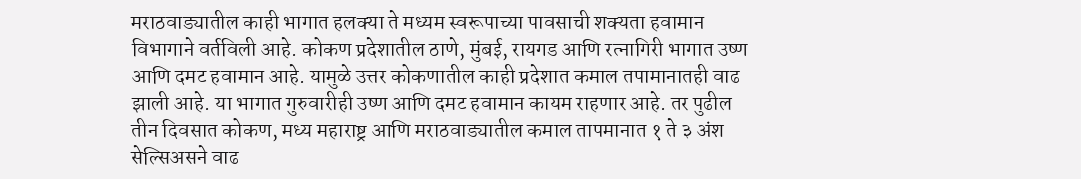मराठवाड्यातील काही भागात हलक्या ते मध्यम स्वरूपाच्या पावसाची शक्यता हवामान विभागाने वर्तविली आहे. कोकण प्रदेशातील ठाणे, मुंबई, रायगड आणि रत्नागिरी भागात उष्ण आणि दमट हवामान आहे. यामुळे उत्तर कोकणातील काही प्रदेशात कमाल तपामानातही वाढ झाली आहे. या भागात गुरुवारीही उष्ण आणि दमट हवामान कायम राहणार आहे. तर पुढील तीन दिवसात कोकण, मध्य महाराष्ट्र आणि मराठवाड्यातील कमाल तापमानात १ ते ३ अंश सेल्सिअसने वाढ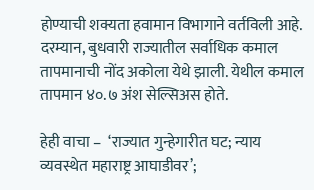होण्याची शक्यता हवामान विभागाने वर्तविली आहे. दरम्यान, बुधवारी राज्यातील सर्वाधिक कमाल तापमानाची नोंद अकोला येथे झाली. येथील कमाल तापमान ४०.७ अंश सेल्सिअस होते.

हेही वाचा –  ‘राज्यात गुन्हेगारीत घट; न्याय व्यवस्थेत महाराष्ट्र आघाडीवर’;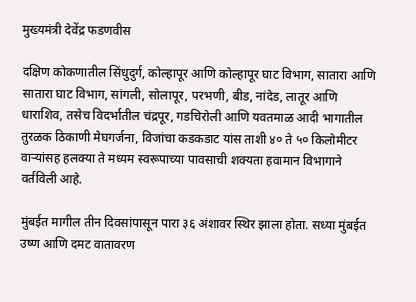मुख्यमंत्री देवेंद्र फडणवीस

दक्षिण कोकणातील सिंधुदुर्ग, कोल्हापूर आणि कोल्हापूर घाट विभाग, सातारा आणि सातारा घाट विभाग, सांगली, सोलापूर, परभणी, बीड, नांदेड, लातूर आणि धाराशिव, तसेच विदर्भातील चंद्रपूर, गडचिरोली आणि यवतमाळ आदी भागातील तुरळक ठिकाणी मेघगर्जना, विजांचा कडकडाट यांस ताशी ४० ते ५० किलोमीटर वाऱ्यांसह हलक्या ते मध्यम स्वरूपाच्या पावसाची शक्यता हवामान विभागाने वर्तविली आहे.

मुंबईत मागील तीन दिवसांपासून पारा ३६ अंशावर स्थिर झाला होता. सध्या मुंबईत उष्ण आणि दमट वातावरण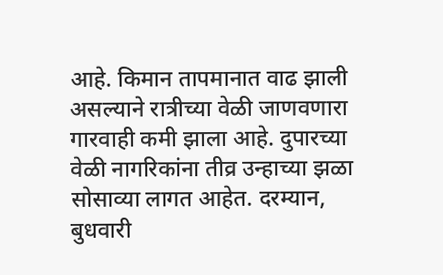आहे. किमान तापमानात वाढ झाली असल्याने रात्रीच्या वेळी जाणवणारा गारवाही कमी झाला आहे. दुपारच्या वेळी नागरिकांना तीव्र उन्हाच्या झळा सोसाव्या लागत आहेत. दरम्यान, बुधवारी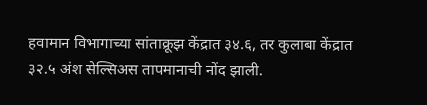हवामान विभागाच्या सांताक्रूझ केंद्रात ३४.६, तर कुलाबा केंद्रात ३२.५ अंश सेल्सिअस तापमानाची नोंद झाली.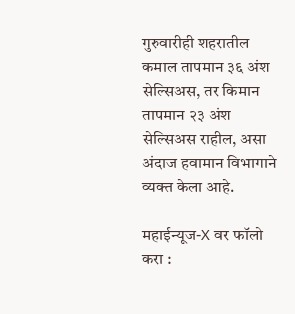गुरुवारीही शहरातील कमाल तापमान ३६ अंश सेल्सिअस, तर किमान तापमान २३ अंश सेल्सिअस राहील, असा अंदाज हवामान विभागाने व्यक्त केला आहे.

महाईन्यूज-X वर फॉलो करा :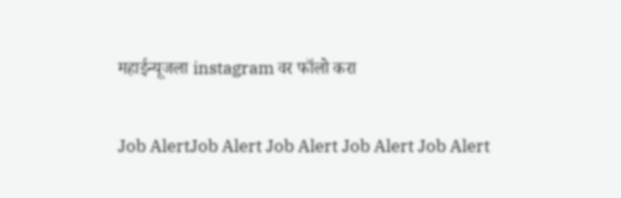महाईन्यूजला instagram वर फॉलो करा

Job AlertJob Alert Job Alert Job Alert Job Alert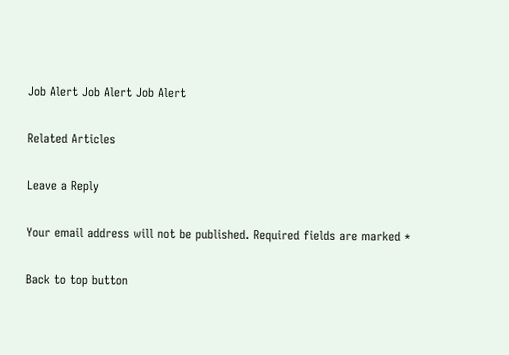Job Alert Job Alert Job Alert

Related Articles

Leave a Reply

Your email address will not be published. Required fields are marked *

Back to top button